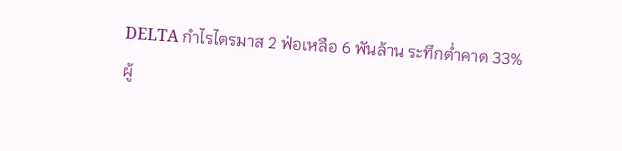DELTA กำไรไตรมาส 2 ฟ่อเหลือ 6 พันล้าน ระทึกต่ำคาด 33%
ผู้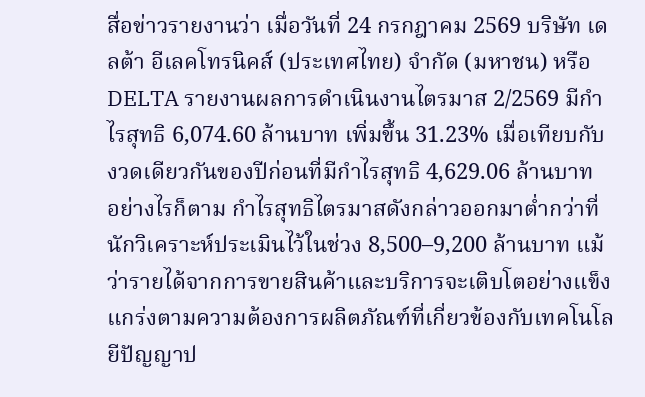สื่อข่าวรายงานว่า เมื่อวันที่ 24 กรกฎาคม 2569 บริษัท เดลต้า อีเลคโทรนิคส์ (ประเทศไทย) จำกัด (มหาชน) หรือ DELTA รายงานผลการดำเนินงานไตรมาส 2/2569 มีกำไรสุทธิ 6,074.60 ล้านบาท เพิ่มขึ้น 31.23% เมื่อเทียบกับงวดเดียวกันของปีก่อนที่มีกำไรสุทธิ 4,629.06 ล้านบาท
อย่างไรก็ตาม กำไรสุทธิไตรมาสดังกล่าวออกมาต่ำกว่าที่นักวิเคราะห์ประเมินไว้ในช่วง 8,500–9,200 ล้านบาท แม้ว่ารายได้จากการขายสินค้าและบริการจะเติบโตอย่างแข็งแกร่งตามความต้องการผลิตภัณฑ์ที่เกี่ยวข้องกับเทคโนโลยีปัญญาป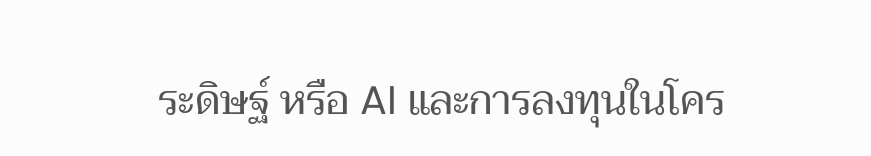ระดิษฐ์ หรือ AI และการลงทุนในโคร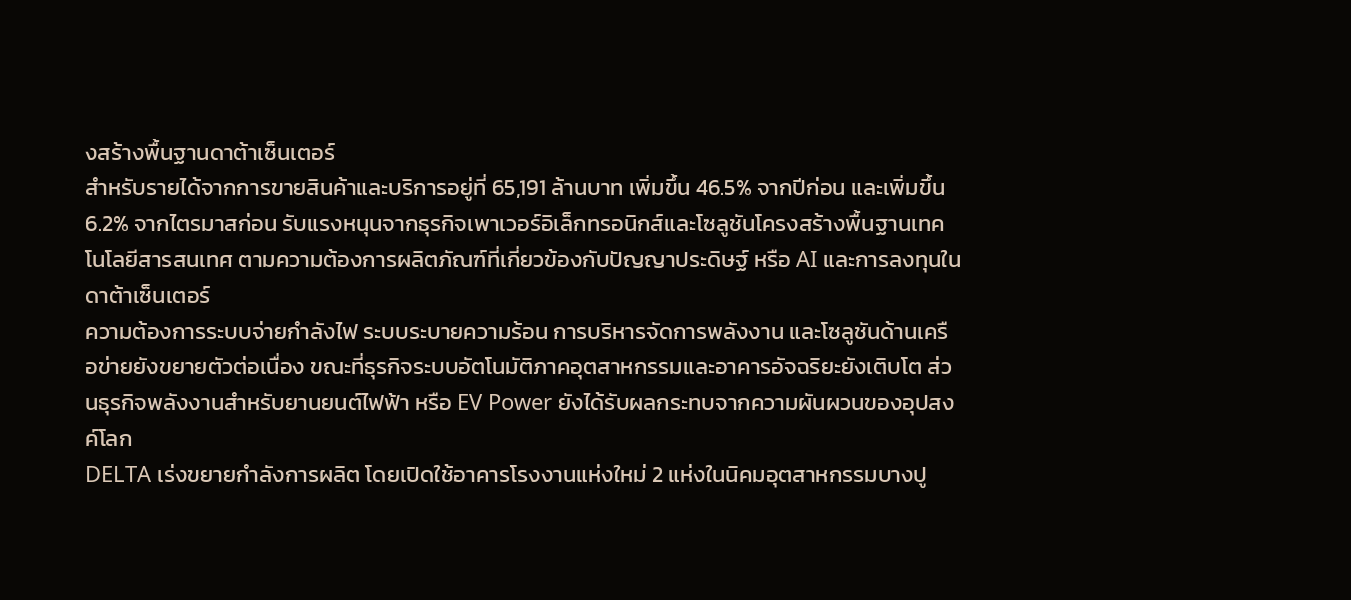งสร้างพื้นฐานดาต้าเซ็นเตอร์
สำหรับรายได้จากการขายสินค้าและบริการอยู่ที่ 65,191 ล้านบาท เพิ่มขึ้น 46.5% จากปีก่อน และเพิ่มขึ้น 6.2% จากไตรมาสก่อน รับแรงหนุนจากธุรกิจเพาเวอร์อิเล็กทรอนิกส์และโซลูชันโครงสร้างพื้นฐานเทคโนโลยีสารสนเทศ ตามความต้องการผลิตภัณฑ์ที่เกี่ยวข้องกับปัญญาประดิษฐ์ หรือ AI และการลงทุนในดาต้าเซ็นเตอร์
ความต้องการระบบจ่ายกำลังไฟ ระบบระบายความร้อน การบริหารจัดการพลังงาน และโซลูชันด้านเครือข่ายยังขยายตัวต่อเนื่อง ขณะที่ธุรกิจระบบอัตโนมัติภาคอุตสาหกรรมและอาคารอัจฉริยะยังเติบโต ส่วนธุรกิจพลังงานสำหรับยานยนต์ไฟฟ้า หรือ EV Power ยังได้รับผลกระทบจากความผันผวนของอุปสงค์โลก
DELTA เร่งขยายกำลังการผลิต โดยเปิดใช้อาคารโรงงานแห่งใหม่ 2 แห่งในนิคมอุตสาหกรรมบางปู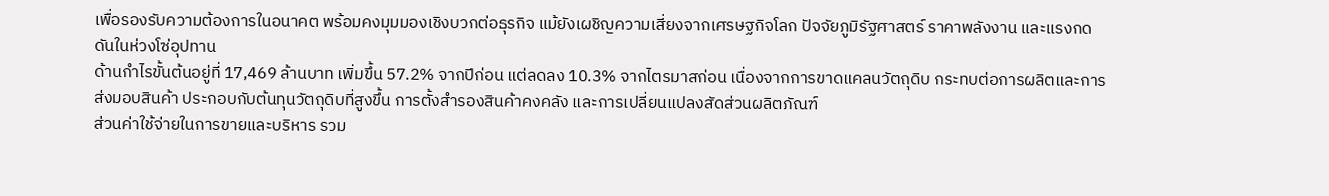เพื่อรองรับความต้องการในอนาคต พร้อมคงมุมมองเชิงบวกต่อธุรกิจ แม้ยังเผชิญความเสี่ยงจากเศรษฐกิจโลก ปัจจัยภูมิรัฐศาสตร์ ราคาพลังงาน และแรงกดดันในห่วงโซ่อุปทาน
ด้านกำไรขั้นต้นอยู่ที่ 17,469 ล้านบาท เพิ่มขึ้น 57.2% จากปีก่อน แต่ลดลง 10.3% จากไตรมาสก่อน เนื่องจากการขาดแคลนวัตถุดิบ กระทบต่อการผลิตและการส่งมอบสินค้า ประกอบกับต้นทุนวัตถุดิบที่สูงขึ้น การตั้งสำรองสินค้าคงคลัง และการเปลี่ยนแปลงสัดส่วนผลิตภัณฑ์
ส่วนค่าใช้จ่ายในการขายและบริหาร รวม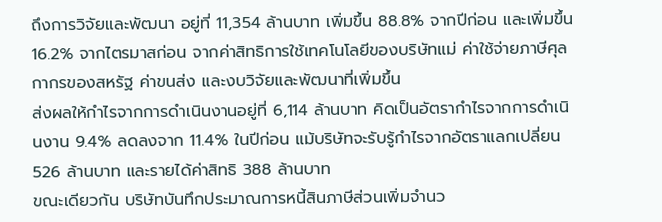ถึงการวิจัยและพัฒนา อยู่ที่ 11,354 ล้านบาท เพิ่มขึ้น 88.8% จากปีก่อน และเพิ่มขึ้น 16.2% จากไตรมาสก่อน จากค่าสิทธิการใช้เทคโนโลยีของบริษัทแม่ ค่าใช้จ่ายภาษีศุลกากรของสหรัฐ ค่าขนส่ง และงบวิจัยและพัฒนาที่เพิ่มขึ้น
ส่งผลให้กำไรจากการดำเนินงานอยู่ที่ 6,114 ล้านบาท คิดเป็นอัตรากำไรจากการดำเนินงาน 9.4% ลดลงจาก 11.4% ในปีก่อน แม้บริษัทจะรับรู้กำไรจากอัตราแลกเปลี่ยน 526 ล้านบาท และรายได้ค่าสิทธิ 388 ล้านบาท
ขณะเดียวกัน บริษัทบันทึกประมาณการหนี้สินภาษีส่วนเพิ่มจำนว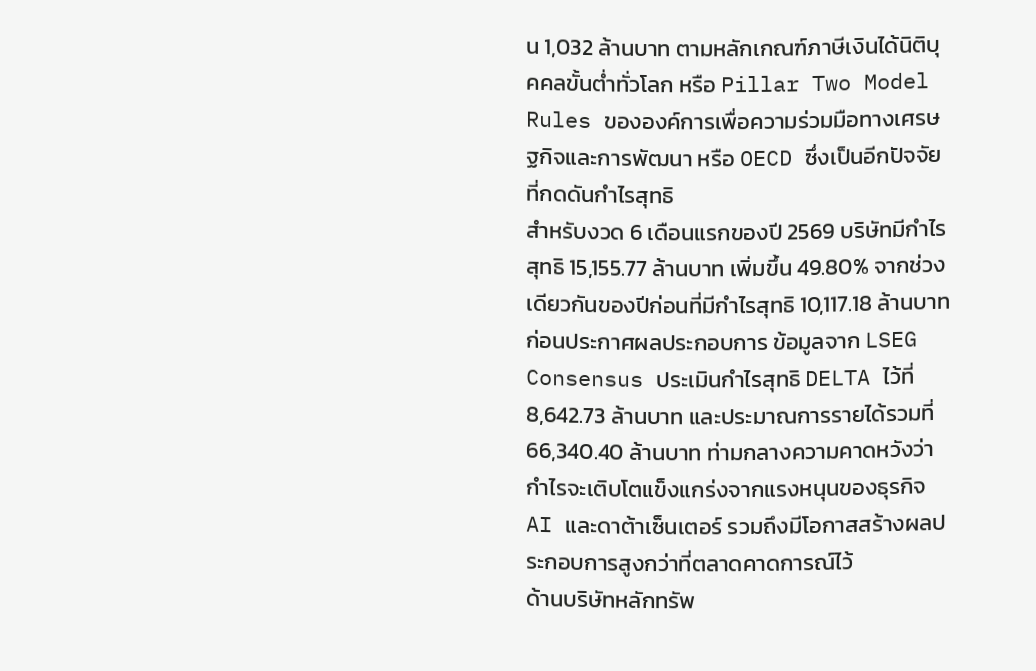น 1,032 ล้านบาท ตามหลักเกณฑ์ภาษีเงินได้นิติบุคคลขั้นต่ำทั่วโลก หรือ Pillar Two Model Rules ขององค์การเพื่อความร่วมมือทางเศรษฐกิจและการพัฒนา หรือ OECD ซึ่งเป็นอีกปัจจัยที่กดดันกำไรสุทธิ
สำหรับงวด 6 เดือนแรกของปี 2569 บริษัทมีกำไรสุทธิ 15,155.77 ล้านบาท เพิ่มขึ้น 49.80% จากช่วงเดียวกันของปีก่อนที่มีกำไรสุทธิ 10,117.18 ล้านบาท
ก่อนประกาศผลประกอบการ ข้อมูลจาก LSEG Consensus ประเมินกำไรสุทธิ DELTA ไว้ที่ 8,642.73 ล้านบาท และประมาณการรายได้รวมที่ 66,340.40 ล้านบาท ท่ามกลางความคาดหวังว่ากำไรจะเติบโตแข็งแกร่งจากแรงหนุนของธุรกิจ AI และดาต้าเซ็นเตอร์ รวมถึงมีโอกาสสร้างผลประกอบการสูงกว่าที่ตลาดคาดการณ์ไว้
ด้านบริษัทหลักทรัพ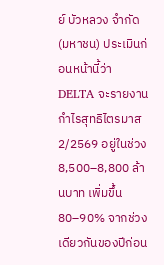ย์ บัวหลวง จำกัด (มหาชน) ประเมินก่อนหน้านี้ว่า DELTA จะรายงานกำไรสุทธิไตรมาส 2/2569 อยู่ในช่วง 8,500–8,800 ล้านบาท เพิ่มขึ้น 80–90% จากช่วงเดียวกันของปีก่อน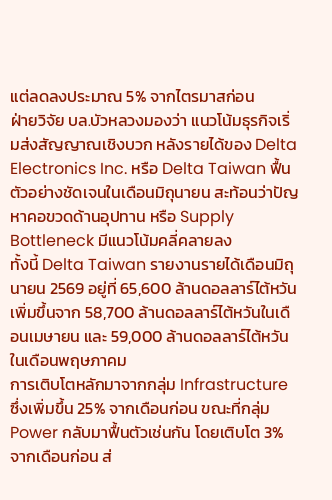แต่ลดลงประมาณ 5% จากไตรมาสก่อน
ฝ่ายวิจัย บล.บัวหลวงมองว่า แนวโน้มธุรกิจเริ่มส่งสัญญาณเชิงบวก หลังรายได้ของ Delta Electronics Inc. หรือ Delta Taiwan ฟื้นตัวอย่างชัดเจนในเดือนมิถุนายน สะท้อนว่าปัญหาคอขวดด้านอุปทาน หรือ Supply Bottleneck มีแนวโน้มคลี่คลายลง
ทั้งนี้ Delta Taiwan รายงานรายได้เดือนมิถุนายน 2569 อยู่ที่ 65,600 ล้านดอลลาร์ไต้หวัน เพิ่มขึ้นจาก 58,700 ล้านดอลลาร์ไต้หวันในเดือนเมษายน และ 59,000 ล้านดอลลาร์ไต้หวันในเดือนพฤษภาคม
การเติบโตหลักมาจากกลุ่ม Infrastructure ซึ่งเพิ่มขึ้น 25% จากเดือนก่อน ขณะที่กลุ่ม Power กลับมาฟื้นตัวเช่นกัน โดยเติบโต 3% จากเดือนก่อน ส่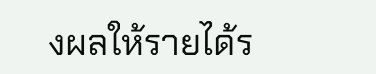งผลให้รายได้ร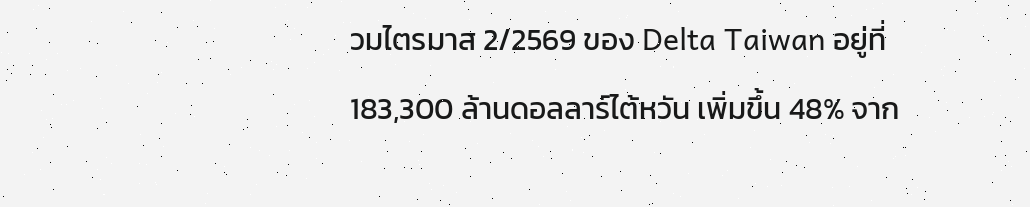วมไตรมาส 2/2569 ของ Delta Taiwan อยู่ที่ 183,300 ล้านดอลลาร์ไต้หวัน เพิ่มขึ้น 48% จาก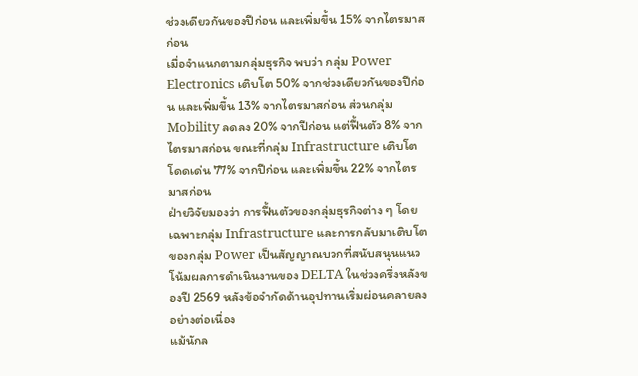ช่วงเดียวกันของปีก่อน และเพิ่มขึ้น 15% จากไตรมาสก่อน
เมื่อจำแนกตามกลุ่มธุรกิจ พบว่า กลุ่ม Power Electronics เติบโต 50% จากช่วงเดียวกันของปีก่อน และเพิ่มขึ้น 13% จากไตรมาสก่อน ส่วนกลุ่ม Mobility ลดลง 20% จากปีก่อน แต่ฟื้นตัว 8% จากไตรมาสก่อน ขณะที่กลุ่ม Infrastructure เติบโตโดดเด่น 77% จากปีก่อน และเพิ่มขึ้น 22% จากไตรมาสก่อน
ฝ่ายวิจัยมองว่า การฟื้นตัวของกลุ่มธุรกิจต่าง ๆ โดยเฉพาะกลุ่ม Infrastructure และการกลับมาเติบโตของกลุ่ม Power เป็นสัญญาณบวกที่สนับสนุนแนวโน้มผลการดำเนินงานของ DELTA ในช่วงครึ่งหลังของปี 2569 หลังข้อจำกัดด้านอุปทานเริ่มผ่อนคลายลงอย่างต่อเนื่อง
แม้นักล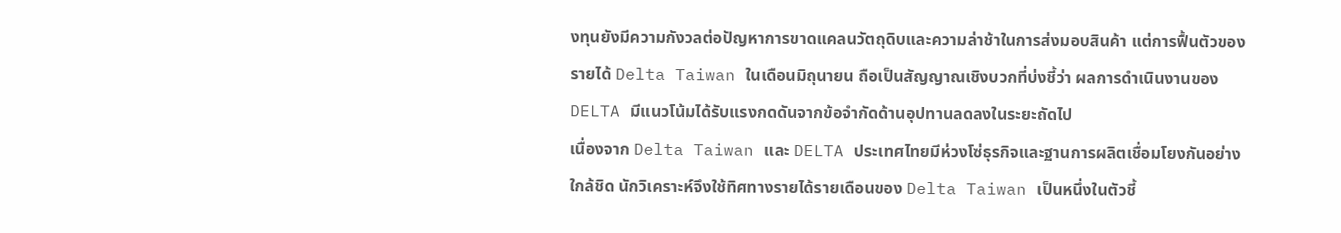งทุนยังมีความกังวลต่อปัญหาการขาดแคลนวัตถุดิบและความล่าช้าในการส่งมอบสินค้า แต่การฟื้นตัวของรายได้ Delta Taiwan ในเดือนมิถุนายน ถือเป็นสัญญาณเชิงบวกที่บ่งชี้ว่า ผลการดำเนินงานของ DELTA มีแนวโน้มได้รับแรงกดดันจากข้อจำกัดด้านอุปทานลดลงในระยะถัดไป
เนื่องจาก Delta Taiwan และ DELTA ประเทศไทยมีห่วงโซ่ธุรกิจและฐานการผลิตเชื่อมโยงกันอย่างใกล้ชิด นักวิเคราะห์จึงใช้ทิศทางรายได้รายเดือนของ Delta Taiwan เป็นหนึ่งในตัวชี้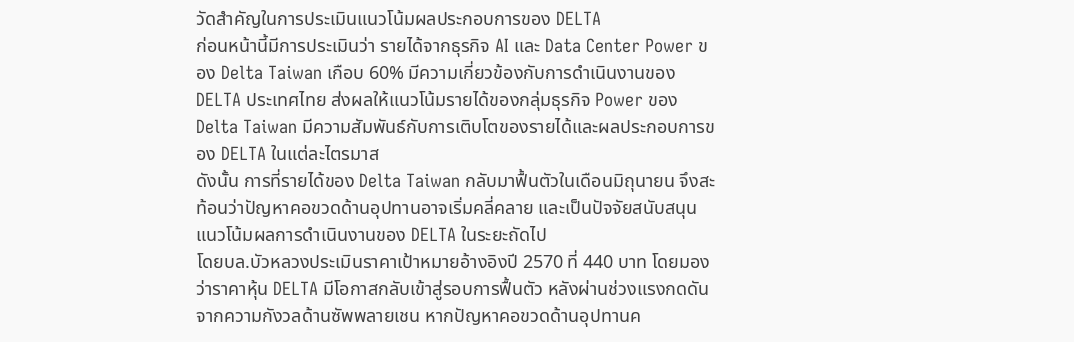วัดสำคัญในการประเมินแนวโน้มผลประกอบการของ DELTA
ก่อนหน้านี้มีการประเมินว่า รายได้จากธุรกิจ AI และ Data Center Power ของ Delta Taiwan เกือบ 60% มีความเกี่ยวข้องกับการดำเนินงานของ DELTA ประเทศไทย ส่งผลให้แนวโน้มรายได้ของกลุ่มธุรกิจ Power ของ Delta Taiwan มีความสัมพันธ์กับการเติบโตของรายได้และผลประกอบการของ DELTA ในแต่ละไตรมาส
ดังนั้น การที่รายได้ของ Delta Taiwan กลับมาฟื้นตัวในเดือนมิถุนายน จึงสะท้อนว่าปัญหาคอขวดด้านอุปทานอาจเริ่มคลี่คลาย และเป็นปัจจัยสนับสนุนแนวโน้มผลการดำเนินงานของ DELTA ในระยะถัดไป
โดยบล.บัวหลวงประเมินราคาเป้าหมายอ้างอิงปี 2570 ที่ 440 บาท โดยมองว่าราคาหุ้น DELTA มีโอกาสกลับเข้าสู่รอบการฟื้นตัว หลังผ่านช่วงแรงกดดันจากความกังวลด้านซัพพลายเชน หากปัญหาคอขวดด้านอุปทานค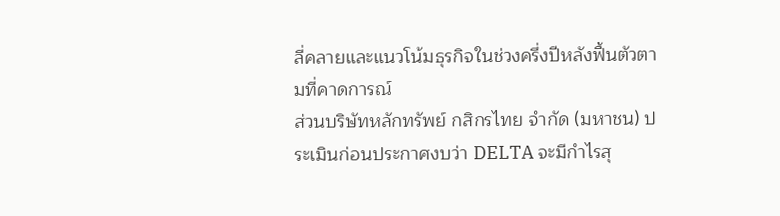ลี่คลายและแนวโน้มธุรกิจในช่วงครึ่งปีหลังฟื้นตัวตามที่คาดการณ์
ส่วนบริษัทหลักทรัพย์ กสิกรไทย จำกัด (มหาชน) ประเมินก่อนประกาศงบว่า DELTA จะมีกำไรสุ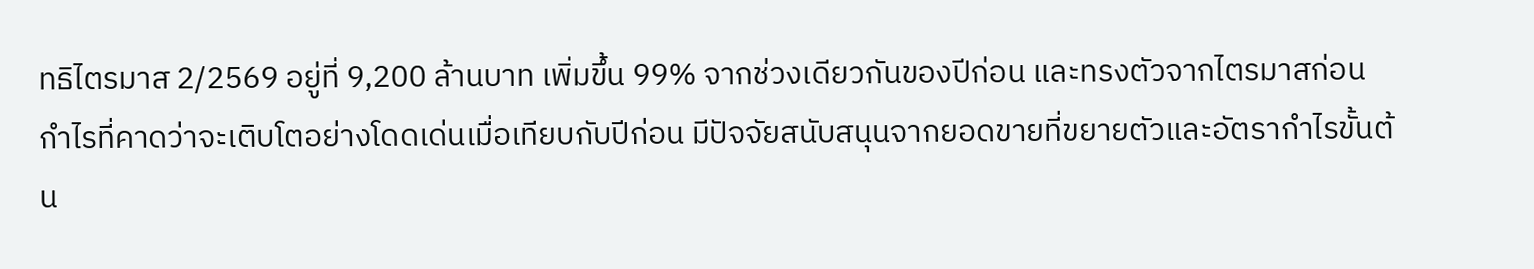ทธิไตรมาส 2/2569 อยู่ที่ 9,200 ล้านบาท เพิ่มขึ้น 99% จากช่วงเดียวกันของปีก่อน และทรงตัวจากไตรมาสก่อน
กำไรที่คาดว่าจะเติบโตอย่างโดดเด่นเมื่อเทียบกับปีก่อน มีปัจจัยสนับสนุนจากยอดขายที่ขยายตัวและอัตรากำไรขั้นต้น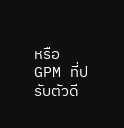หรือ GPM ที่ปรับตัวดี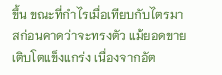ขึ้น ขณะที่กำไรเมื่อเทียบกับไตรมาสก่อนคาดว่าจะทรงตัว แม้ยอดขายเติบโตแข็งแกร่ง เนื่องจากอัต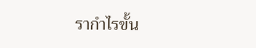รากำไรขั้น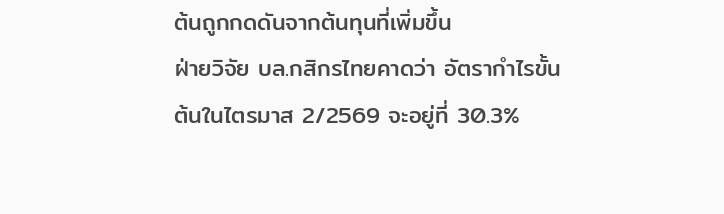ต้นถูกกดดันจากต้นทุนที่เพิ่มขึ้น
ฝ่ายวิจัย บล.กสิกรไทยคาดว่า อัตรากำไรขั้นต้นในไตรมาส 2/2569 จะอยู่ที่ 30.3%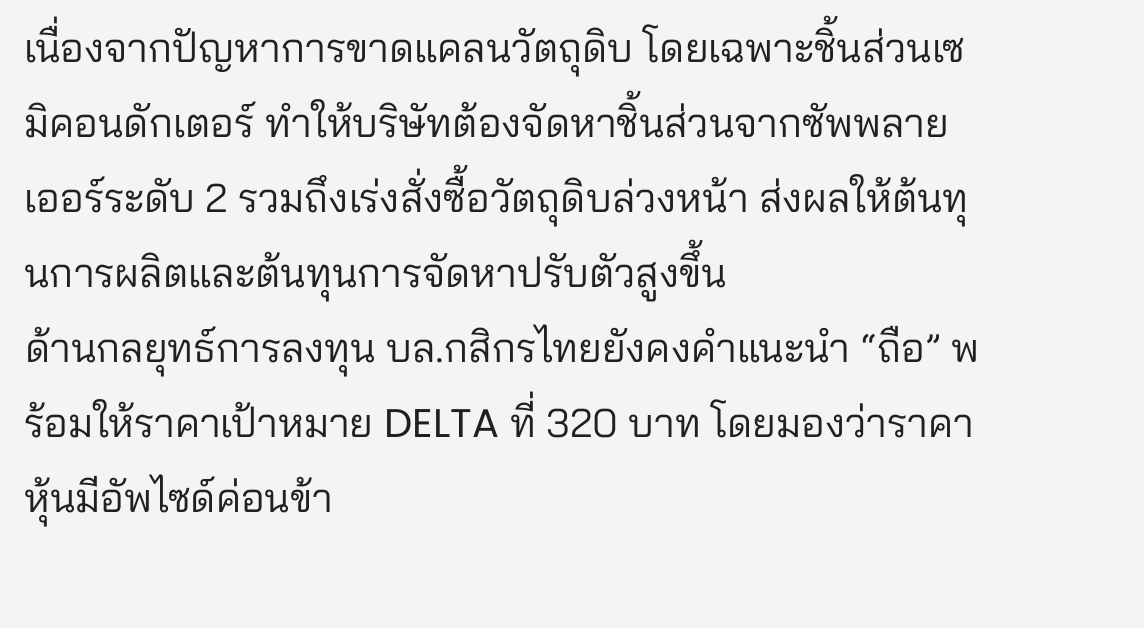เนื่องจากปัญหาการขาดแคลนวัตถุดิบ โดยเฉพาะชิ้นส่วนเซมิคอนดักเตอร์ ทำให้บริษัทต้องจัดหาชิ้นส่วนจากซัพพลายเออร์ระดับ 2 รวมถึงเร่งสั่งซื้อวัตถุดิบล่วงหน้า ส่งผลให้ต้นทุนการผลิตและต้นทุนการจัดหาปรับตัวสูงขึ้น
ด้านกลยุทธ์การลงทุน บล.กสิกรไทยยังคงคำแนะนำ “ถือ” พร้อมให้ราคาเป้าหมาย DELTA ที่ 320 บาท โดยมองว่าราคาหุ้นมีอัพไซด์ค่อนข้า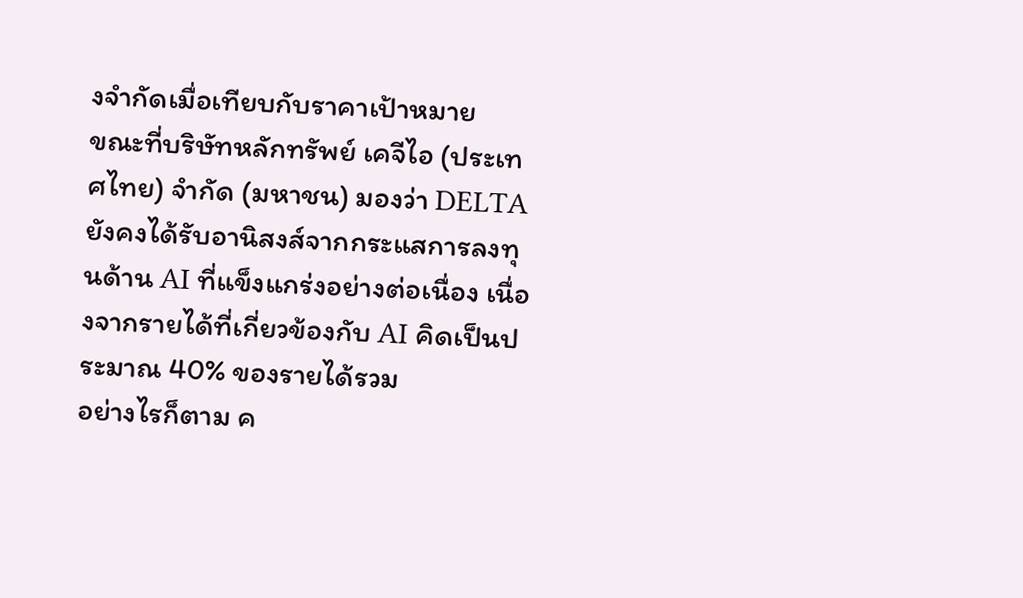งจำกัดเมื่อเทียบกับราคาเป้าหมาย
ขณะที่บริษัทหลักทรัพย์ เคจีไอ (ประเทศไทย) จำกัด (มหาชน) มองว่า DELTA ยังคงได้รับอานิสงส์จากกระแสการลงทุนด้าน AI ที่แข็งแกร่งอย่างต่อเนื่อง เนื่องจากรายได้ที่เกี่ยวข้องกับ AI คิดเป็นประมาณ 40% ของรายได้รวม
อย่างไรก็ตาม ค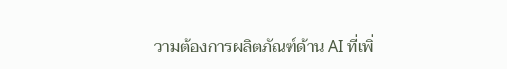วามต้องการผลิตภัณฑ์ด้าน AI ที่เพิ่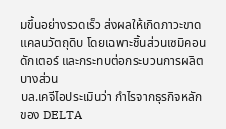มขึ้นอย่างรวดเร็ว ส่งผลให้เกิดภาวะขาดแคลนวัตถุดิบ โดยเฉพาะชิ้นส่วนเซมิคอนดักเตอร์ และกระทบต่อกระบวนการผลิตบางส่วน
บล.เคจีไอประเมินว่า กำไรจากธุรกิจหลักของ DELTA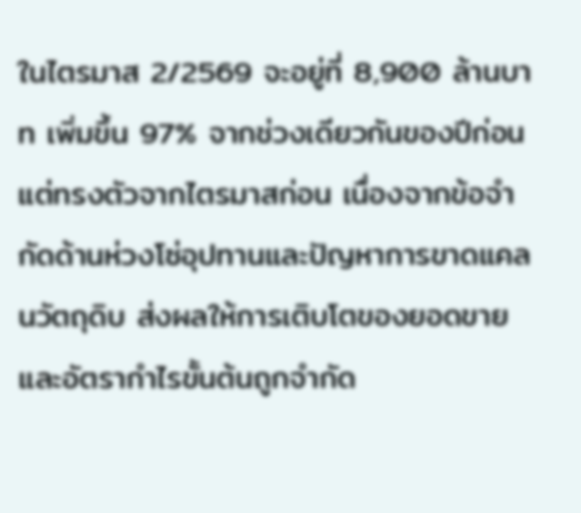ในไตรมาส 2/2569 จะอยู่ที่ 8,900 ล้านบาท เพิ่มขึ้น 97% จากช่วงเดียวกันของปีก่อน แต่ทรงตัวจากไตรมาสก่อน เนื่องจากข้อจำกัดด้านห่วงโซ่อุปทานและปัญหาการขาดแคลนวัตถุดิบ ส่งผลให้การเติบโตของยอดขายและอัตรากำไรขั้นต้นถูกจำกัด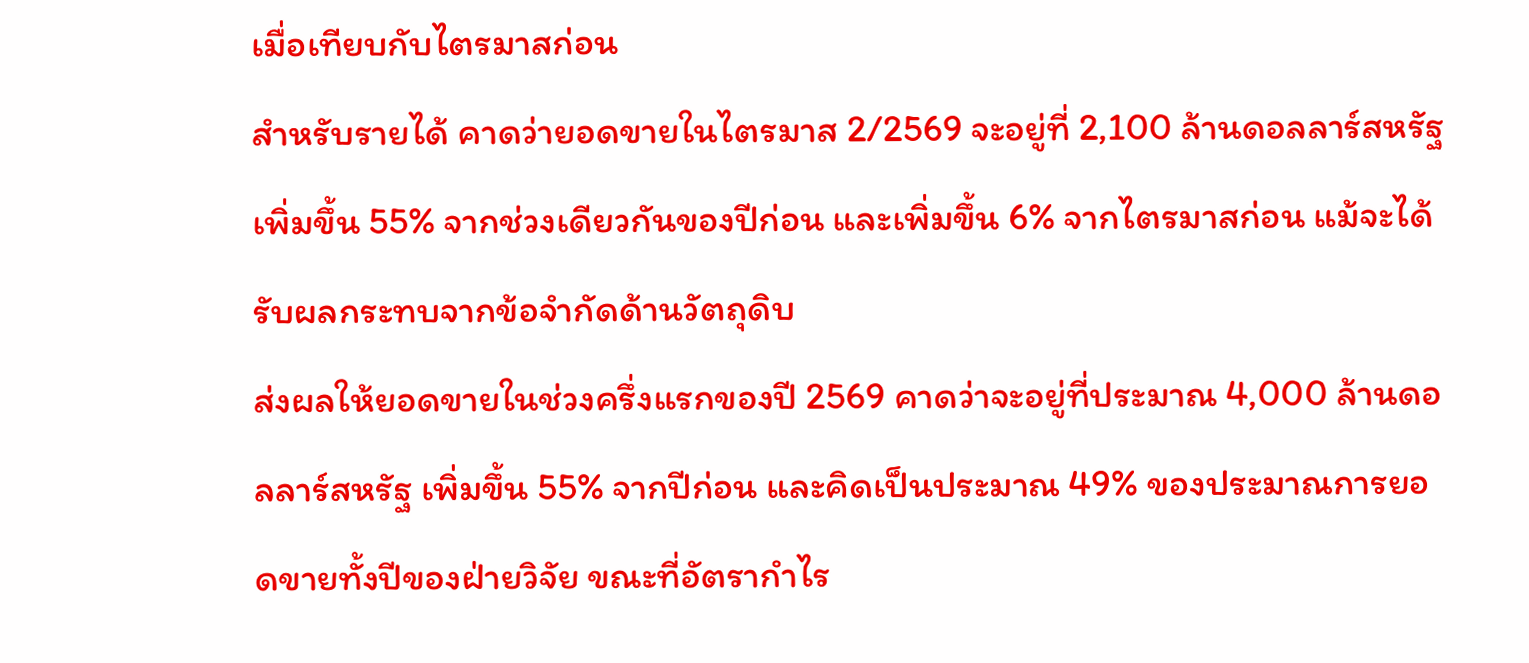เมื่อเทียบกับไตรมาสก่อน
สำหรับรายได้ คาดว่ายอดขายในไตรมาส 2/2569 จะอยู่ที่ 2,100 ล้านดอลลาร์สหรัฐ เพิ่มขึ้น 55% จากช่วงเดียวกันของปีก่อน และเพิ่มขึ้น 6% จากไตรมาสก่อน แม้จะได้รับผลกระทบจากข้อจำกัดด้านวัตถุดิบ
ส่งผลให้ยอดขายในช่วงครึ่งแรกของปี 2569 คาดว่าจะอยู่ที่ประมาณ 4,000 ล้านดอลลาร์สหรัฐ เพิ่มขึ้น 55% จากปีก่อน และคิดเป็นประมาณ 49% ของประมาณการยอดขายทั้งปีของฝ่ายวิจัย ขณะที่อัตรากำไร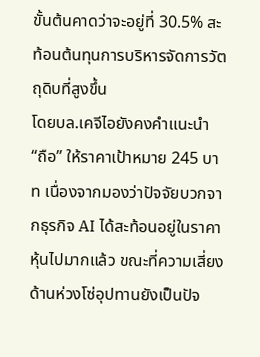ขั้นต้นคาดว่าจะอยู่ที่ 30.5% สะท้อนต้นทุนการบริหารจัดการวัตถุดิบที่สูงขึ้น
โดยบล.เคจีไอยังคงคำแนะนำ “ถือ” ให้ราคาเป้าหมาย 245 บาท เนื่องจากมองว่าปัจจัยบวกจากธุรกิจ AI ได้สะท้อนอยู่ในราคาหุ้นไปมากแล้ว ขณะที่ความเสี่ยงด้านห่วงโซ่อุปทานยังเป็นปัจ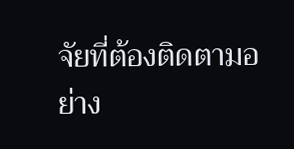จัยที่ต้องติดตามอย่าง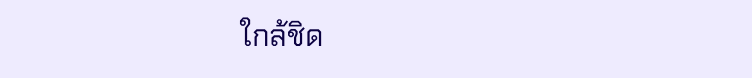ใกล้ชิด